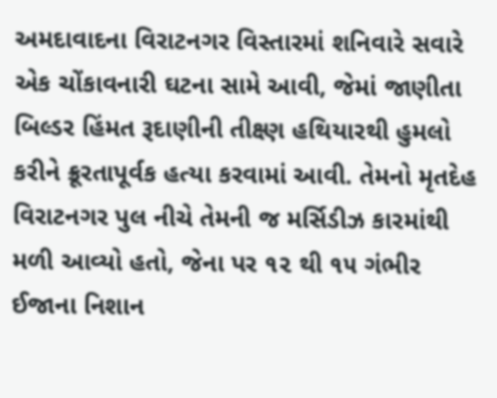અમદાવાદના વિરાટનગર વિસ્તારમાં શનિવારે સવારે એક ચોંકાવનારી ઘટના સામે આવી, જેમાં જાણીતા બિલ્ડર હિંમત રૂદાણીની તીક્ષ્ણ હથિયારથી હુમલો કરીને ક્રૂરતાપૂર્વક હત્યા કરવામાં આવી. તેમનો મૃતદેહ વિરાટનગર પુલ નીચે તેમની જ મર્સિડીઝ કારમાંથી મળી આવ્યો હતો, જેના પર ૧૨ થી ૧૫ ગંભીર ઈજાના નિશાન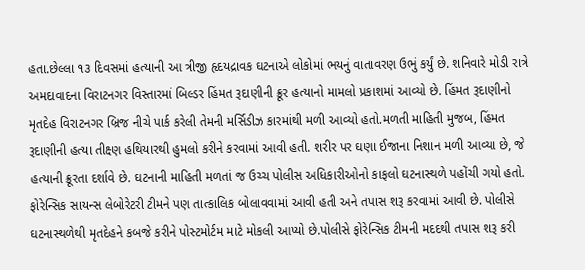હતા.છેલ્લા ૧૩ દિવસમાં હત્યાની આ ત્રીજી હૃદયદ્રાવક ઘટનાએ લોકોમાં ભયનું વાતાવરણ ઉભું કર્યું છે. શનિવારે મોડી રાત્રે અમદાવાદના વિરાટનગર વિસ્તારમાં બિલ્ડર હિંમત રૂદાણીની ક્રૂર હત્યાનો મામલો પ્રકાશમાં આવ્યો છે. હિંમત રૂદાણીનો મૃતદેહ વિરાટનગર બ્રિજ નીચે પાર્ક કરેલી તેમની મર્સિડીઝ કારમાંથી મળી આવ્યો હતો.મળતી માહિતી મુજબ, હિંમત રૂદાણીની હત્યા તીક્ષ્ણ હથિયારથી હુમલો કરીને કરવામાં આવી હતી. શરીર પર ઘણા ઈજાના નિશાન મળી આવ્યા છે, જે હત્યાની ક્રૂરતા દર્શાવે છે. ઘટનાની માહિતી મળતાં જ ઉચ્ચ પોલીસ અધિકારીઓનો કાફલો ઘટનાસ્થળે પહોંચી ગયો હતો. ફોરેન્સિક સાયન્સ લેબોરેટરી ટીમને પણ તાત્કાલિક બોલાવવામાં આવી હતી અને તપાસ શરૂ કરવામાં આવી છે. પોલીસે ઘટનાસ્થળેથી મૃતદેહને કબજે કરીને પોસ્ટમોર્ટમ માટે મોકલી આપ્યો છે.પોલીસે ફોરેન્સિક ટીમની મદદથી તપાસ શરૂ કરી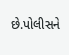છે.પોલીસને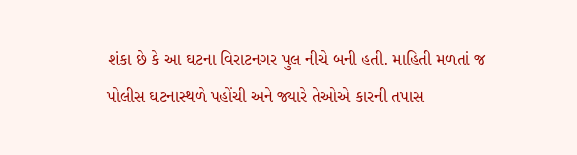શંકા છે કે આ ઘટના વિરાટનગર પુલ નીચે બની હતી. માહિતી મળતાં જ પોલીસ ઘટનાસ્થળે પહોંચી અને જ્યારે તેઓએ કારની તપાસ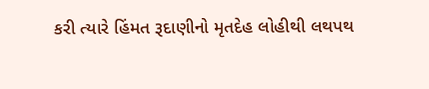કરી ત્યારે હિંમત રૂદાણીનો મૃતદેહ લોહીથી લથપથ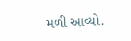મળી આવ્યો.